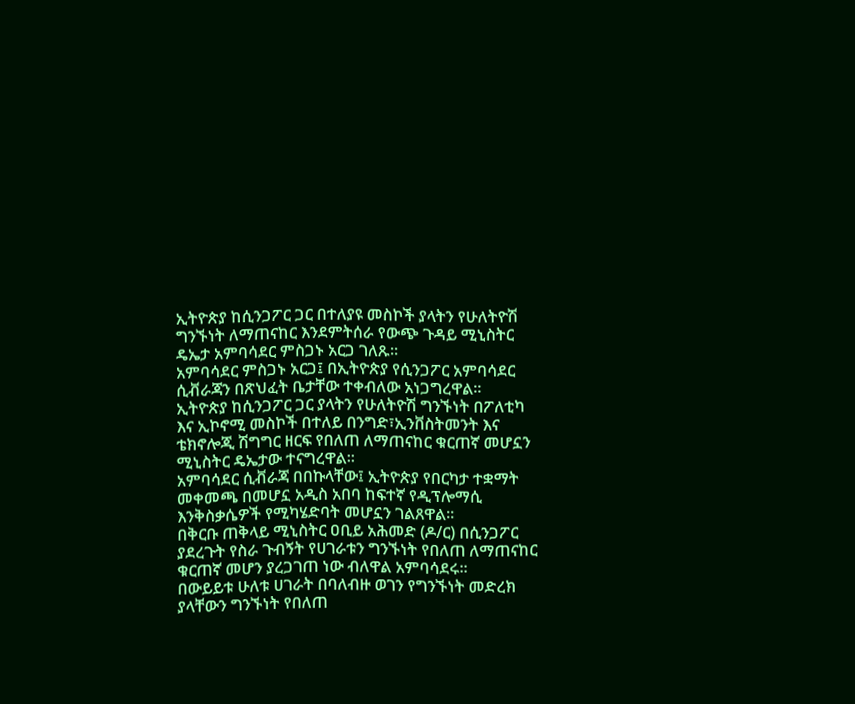ኢትዮጵያ ከሲንጋፖር ጋር በተለያዩ መስኮች ያላትን የሁለትዮሽ ግንኙነት ለማጠናከር እንደምትሰራ የውጭ ጉዳይ ሚኒስትር ዴኤታ አምባሳደር ምስጋኑ አርጋ ገለጹ።
አምባሳደር ምስጋኑ አርጋ፤ በኢትዮጵያ የሲንጋፖር አምባሳደር ሲቭራጃን በጽህፈት ቤታቸው ተቀብለው አነጋግረዋል።
ኢትዮጵያ ከሲንጋፖር ጋር ያላትን የሁለትዮሽ ግንኙነት በፖለቲካ እና ኢኮኖሚ መስኮች በተለይ በንግድ፣ኢንቨስትመንት እና ቴክኖሎጂ ሽግግር ዘርፍ የበለጠ ለማጠናከር ቁርጠኛ መሆኗን ሚኒስትር ዴኤታው ተናግረዋል።
አምባሳደር ሲቭራጃ በበኩላቸው፤ ኢትዮጵያ የበርካታ ተቋማት መቀመጫ በመሆኗ አዲስ አበባ ከፍተኛ የዲፕሎማሲ እንቅስቃሴዎች የሚካሄድባት መሆኗን ገልጸዋል።
በቅርቡ ጠቅላይ ሚኒስትር ዐቢይ አሕመድ (ዶ/ር) በሲንጋፖር ያደረጉት የስራ ጉብኝት የሀገራቱን ግንኙነት የበለጠ ለማጠናከር ቁርጠኛ መሆን ያረጋገጠ ነው ብለዋል አምባሳደሩ።
በውይይቱ ሁለቱ ሀገራት በባለብዙ ወገን የግንኙነት መድረክ ያላቸውን ግንኙነት የበለጠ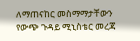ለማጠናከር መስማማታቸውን የውጭ ጉዳይ ሚኒስቴር መረጃ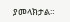ያመላክታል።